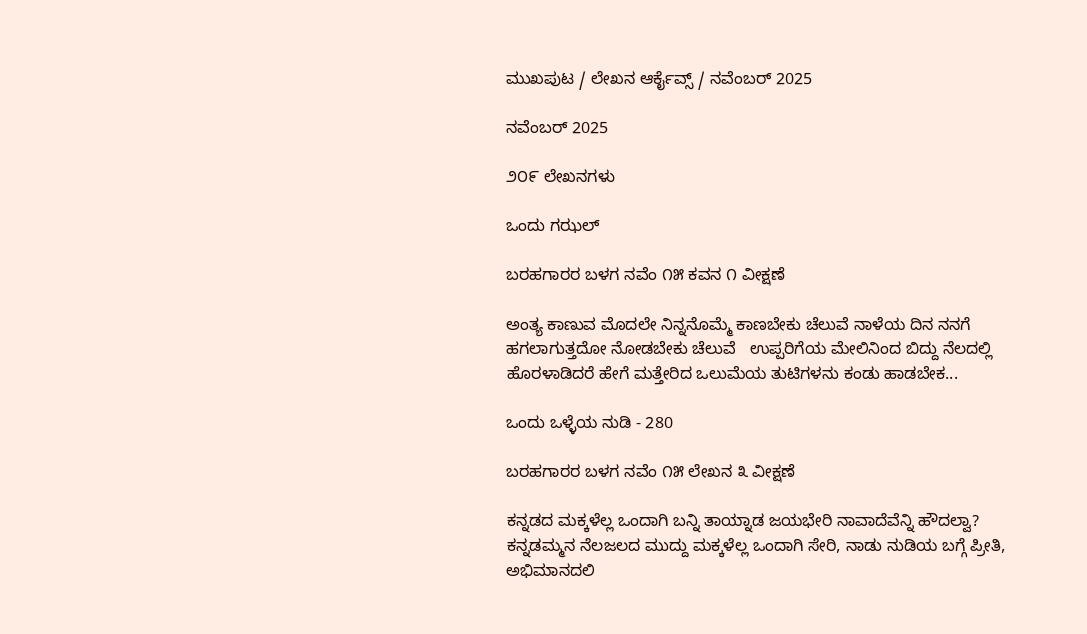ಮುಖಪುಟ / ಲೇಖನ ಆರ್ಕೈವ್ಸ್ / ನವೆಂಬರ್ 2025

ನವೆಂಬರ್ 2025

೨೦೯ ಲೇಖನಗಳು

ಒಂದು ಗಝಲ್

ಬರಹಗಾರರ ಬಳಗ ನವೆಂ ೧೫ ಕವನ ೧ ವೀಕ್ಷಣೆ

ಅಂತ್ಯ ಕಾಣುವ ಮೊದಲೇ ನಿನ್ನನೊಮ್ಮೆ ಕಾಣಬೇಕು ಚೆಲುವೆ ನಾಳೆಯ ದಿನ ನನಗೆ ಹಗಲಾಗುತ್ತದೋ ನೋಡಬೇಕು ಚೆಲುವೆ   ಉಪ್ಪರಿಗೆಯ ಮೇಲಿನಿಂದ ಬಿದ್ದು ನೆಲದಲ್ಲಿ ಹೊರಳಾಡಿದರೆ ಹೇಗೆ ಮತ್ತೇರಿದ ಒಲುಮೆಯ ತುಟಿಗಳನು ಕಂಡು ಹಾಡಬೇಕ...

ಒಂದು ಒಳ್ಳೆಯ ನುಡಿ - 280

ಬರಹಗಾರರ ಬಳಗ ನವೆಂ ೧೫ ಲೇಖನ ೩ ವೀಕ್ಷಣೆ

ಕನ್ನಡದ ಮಕ್ಕಳೆಲ್ಲ ಒಂದಾಗಿ ಬನ್ನಿ ತಾಯ್ನಾಡ ಜಯಭೇರಿ ನಾವಾದೆವೆನ್ನಿ ಹೌದಲ್ವಾ? ಕನ್ನಡಮ್ಮನ ನೆಲಜಲದ ಮುದ್ದು ಮಕ್ಕಳೆಲ್ಲ ಒಂದಾಗಿ ಸೇರಿ, ನಾಡು ನುಡಿಯ ಬಗ್ಗೆ ಪ್ರೀತಿ, ಅಭಿಮಾನದಲಿ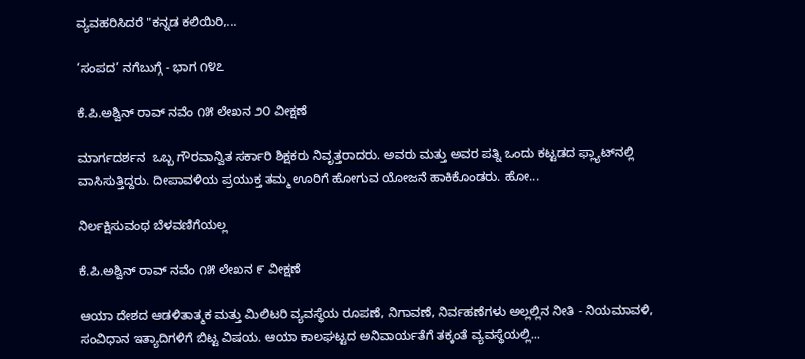ವ್ಯವಹರಿಸಿದರೆ "ಕನ್ನಡ ಕಲಿಯಿರಿ,...

‘ಸಂಪದ’ ನಗೆಬುಗ್ಗೆ - ಭಾಗ ೧೪೭

ಕೆ.ಪಿ.ಅಶ್ವಿನ್ ರಾವ್ ನವೆಂ ೧೫ ಲೇಖನ ೨೦ ವೀಕ್ಷಣೆ

ಮಾರ್ಗದರ್ಶನ  ಒಬ್ಬ ಗೌರವಾನ್ವಿತ ಸರ್ಕಾರಿ ಶಿಕ್ಷಕರು ನಿವೃತ್ತರಾದರು. ಅವರು ಮತ್ತು ಅವರ ಪತ್ನಿ ಒಂದು ಕಟ್ಟಡದ ಫ್ಲ್ಯಾಟ್‌ನಲ್ಲಿ ವಾಸಿಸುತ್ತಿದ್ದರು. ದೀಪಾವಳಿಯ ಪ್ರಯುಕ್ತ ತಮ್ಮ ಊರಿಗೆ ಹೋಗುವ ಯೋಜನೆ ಹಾಕಿಕೊಂಡರು. ಹೋ...

ನಿರ್ಲಕ್ಷಿಸುವಂಥ ಬೆಳವಣಿಗೆಯಲ್ಲ

ಕೆ.ಪಿ.ಅಶ್ವಿನ್ ರಾವ್ ನವೆಂ ೧೫ ಲೇಖನ ೯ ವೀಕ್ಷಣೆ

ಆಯಾ ದೇಶದ ಆಡಳಿತಾತ್ಮಕ ಮತ್ತು ಮಿಲಿಟರಿ ವ್ಯವಸ್ಥೆಯ ರೂಪಣೆ, ನಿಗಾವಣೆ, ನಿರ್ವಹಣೆಗಳು ಅಲ್ಲಲ್ಲಿನ ನೀತಿ - ನಿಯಮಾವಳಿ, ಸಂವಿಧಾನ ಇತ್ಯಾದಿಗಳಿಗೆ ಬಿಟ್ಟ ವಿಷಯ. ಆಯಾ ಕಾಲಘಟ್ಟದ ಅನಿವಾರ್ಯತೆಗೆ ತಕ್ಕಂತೆ ವ್ಯವಸ್ಥೆಯಲ್ಲಿ...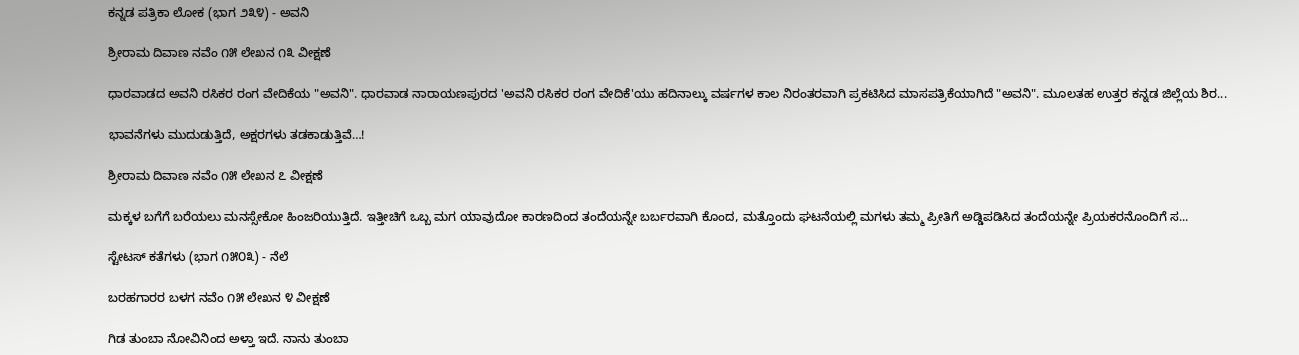ಕನ್ನಡ ಪತ್ರಿಕಾ ಲೋಕ (ಭಾಗ ೨೩೪) - ಅವನಿ

ಶ್ರೀರಾಮ ದಿವಾಣ ನವೆಂ ೧೫ ಲೇಖನ ೧೩ ವೀಕ್ಷಣೆ

ಧಾರವಾಡದ ಅವನಿ ರಸಿಕರ ರಂಗ ವೇದಿಕೆಯ "ಅವನಿ". ಧಾರವಾಡ ನಾರಾಯಣಪುರದ 'ಅವನಿ ರಸಿಕರ ರಂಗ ವೇದಿಕೆ'ಯು ಹದಿನಾಲ್ಕು ವರ್ಷಗಳ ಕಾಲ ನಿರಂತರವಾಗಿ ಪ್ರಕಟಿಸಿದ ಮಾಸಪತ್ರಿಕೆಯಾಗಿದೆ "ಅವನಿ". ಮೂಲತಹ ಉತ್ತರ ಕನ್ನಡ ಜಿಲ್ಲೆಯ ಶಿರ...

ಭಾವನೆಗಳು ಮುದುಡುತ್ತಿದೆ, ಅಕ್ಷರಗಳು ತಡಕಾಡುತ್ತಿವೆ…!

ಶ್ರೀರಾಮ ದಿವಾಣ ನವೆಂ ೧೫ ಲೇಖನ ೭ ವೀಕ್ಷಣೆ

ಮಕ್ಕಳ ಬಗೆಗೆ ಬರೆಯಲು ಮನಸ್ಸೇಕೋ ಹಿಂಜರಿಯುತ್ತಿದೆ. ಇತ್ತೀಚಿಗೆ ಒಬ್ಬ ಮಗ ಯಾವುದೋ ಕಾರಣದಿಂದ ತಂದೆಯನ್ನೇ ಬರ್ಬರವಾಗಿ ಕೊಂದ, ಮತ್ತೊಂದು ಘಟನೆಯಲ್ಲಿ ಮಗಳು ತಮ್ಮ ಪ್ರೀತಿಗೆ ಅಡ್ಡಿಪಡಿಸಿದ ತಂದೆಯನ್ನೇ ಪ್ರಿಯಕರನೊಂದಿಗೆ ಸ...

ಸ್ಟೇಟಸ್ ಕತೆಗಳು (ಭಾಗ ೧೫೦೩) - ನೆಲೆ

ಬರಹಗಾರರ ಬಳಗ ನವೆಂ ೧೫ ಲೇಖನ ೪ ವೀಕ್ಷಣೆ

ಗಿಡ ತುಂಬಾ ನೋವಿನಿಂದ ಅಳ್ತಾ ಇದೆ. ನಾನು ತುಂಬಾ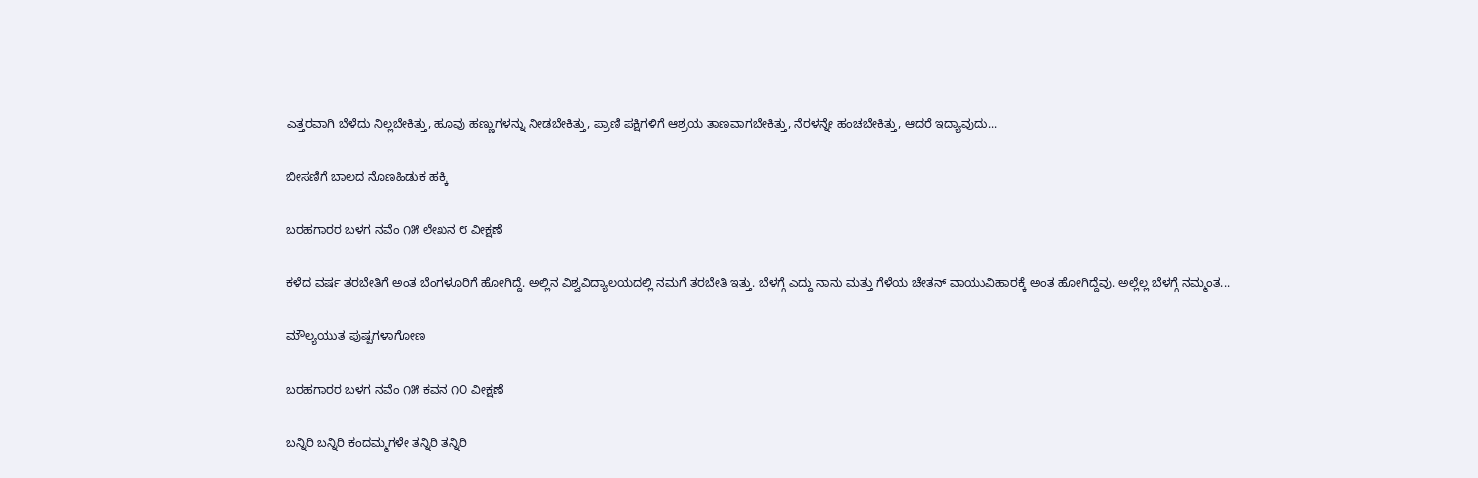ಎತ್ತರವಾಗಿ ಬೆಳೆದು ನಿಲ್ಲಬೇಕಿತ್ತು, ಹೂವು ಹಣ್ಣುಗಳನ್ನು ನೀಡಬೇಕಿತ್ತು, ಪ್ರಾಣಿ ಪಕ್ಷಿಗಳಿಗೆ ಆಶ್ರಯ ತಾಣವಾಗಬೇಕಿತ್ತು, ನೆರಳನ್ನೇ ಹಂಚಬೇಕಿತ್ತು, ಆದರೆ ಇದ್ಯಾವುದು...

ಬೀಸಣಿಗೆ ಬಾಲದ ನೊಣಹಿಡುಕ ಹಕ್ಕಿ

ಬರಹಗಾರರ ಬಳಗ ನವೆಂ ೧೫ ಲೇಖನ ೮ ವೀಕ್ಷಣೆ

ಕಳೆದ ವರ್ಷ ತರಬೇತಿಗೆ ಅಂತ ಬೆಂಗಳೂರಿಗೆ ಹೋಗಿದ್ದೆ. ಅಲ್ಲಿನ ವಿಶ್ವವಿದ್ಯಾಲಯದಲ್ಲಿ ನಮಗೆ ತರಬೇತಿ ಇತ್ತು. ಬೆಳಗ್ಗೆ ಎದ್ದು ನಾನು ಮತ್ತು ಗೆಳೆಯ ಚೇತನ್‌ ವಾಯುವಿಹಾರಕ್ಕೆ ಅಂತ ಹೋಗಿದ್ದೆವು. ಅಲ್ಲೆಲ್ಲ ಬೆಳಗ್ಗೆ ನಮ್ಮಂತ...

ಮೌಲ್ಯಯುತ ಪುಷ್ಪಗಳಾಗೋಣ

ಬರಹಗಾರರ ಬಳಗ ನವೆಂ ೧೫ ಕವನ ೧೦ ವೀಕ್ಷಣೆ

ಬನ್ನಿರಿ ಬನ್ನಿರಿ ಕಂದಮ್ಮಗಳೇ ತನ್ನಿರಿ ತನ್ನಿರಿ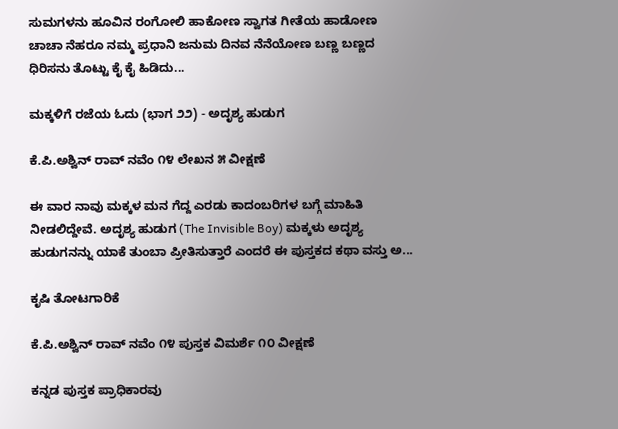ಸುಮಗಳನು ‌ಹೂವಿನ ರಂಗೋಲಿ ಹಾಕೋಣ ಸ್ವಾಗತ ಗೀತೆಯ ಹಾಡೋಣ   ಚಾಚಾ ನೆಹರೂ ನಮ್ಮ ಪ್ರಧಾನಿ ಜನುಮ ದಿನವ ನೆನೆಯೋಣ ಬಣ್ಣ ಬಣ್ಣದ ಧಿರಿಸನು ತೊಟ್ಟು ಕೈ ಕೈ ಹಿಡಿದು...

ಮಕ್ಕಳಿಗೆ ರಜೆಯ ಓದು (ಭಾಗ ೨೨) - ಅದೃಶ್ಯ ಹುಡುಗ

ಕೆ.ಪಿ.ಅಶ್ವಿನ್ ರಾವ್ ನವೆಂ ೧೪ ಲೇಖನ ೫ ವೀಕ್ಷಣೆ

ಈ ವಾರ ನಾವು ಮಕ್ಕಳ ಮನ ಗೆದ್ದ ಎರಡು ಕಾದಂಬರಿಗಳ ಬಗ್ಗೆ ಮಾಹಿತಿ ನೀಡಲಿದ್ದೇವೆ. ಅದೃಶ್ಯ ಹುಡುಗ (The Invisible Boy) ಮಕ್ಕಳು ಅದೃಶ್ಯ ಹುಡುಗನನ್ನು ಯಾಕೆ ತುಂಬಾ ಪ್ರೀತಿಸುತ್ತಾರೆ ಎಂದರೆ ಈ ಪುಸ್ತಕದ ಕಥಾ ವಸ್ತು ಅ...

ಕೃಷಿ ತೋಟಗಾರಿಕೆ

ಕೆ.ಪಿ.ಅಶ್ವಿನ್ ರಾವ್ ನವೆಂ ೧೪ ಪುಸ್ತಕ ವಿಮರ್ಶೆ ೧೦ ವೀಕ್ಷಣೆ

ಕನ್ನಡ ಪುಸ್ತಕ ಪ್ರಾಧಿಕಾರವು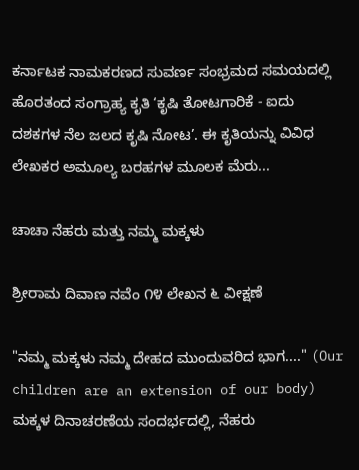ಕರ್ನಾಟಕ ನಾಮಕರಣದ ಸುವರ್ಣ ಸಂಭ್ರಮದ ಸಮಯದಲ್ಲಿ ಹೊರತಂದ ಸಂಗ್ರಾಹ್ಯ ಕೃತಿ ‘ಕೃಷಿ ತೋಟಗಾರಿಕೆ - ಐದು ದಶಕಗಳ ನೆಲ ಜಲದ ಕೃಷಿ ನೋಟ’. ಈ ಕೃತಿಯನ್ನು ವಿವಿಧ ಲೇಖಕರ ಅಮೂಲ್ಯ ಬರಹಗಳ ಮೂಲಕ ಮೆರು...

ಚಾಚಾ ನೆಹರು ಮತ್ತು ನಮ್ಮ ಮಕ್ಕಳು

ಶ್ರೀರಾಮ ದಿವಾಣ ನವೆಂ ೧೪ ಲೇಖನ ೬ ವೀಕ್ಷಣೆ

"ನಮ್ಮ ಮಕ್ಕಳು ನಮ್ಮ ದೇಹದ ಮುಂದುವರಿದ ಭಾಗ...." (Our children are an extension of our body) ಮಕ್ಕಳ ದಿನಾಚರಣೆಯ ಸಂದರ್ಭದಲ್ಲಿ, ನೆಹರು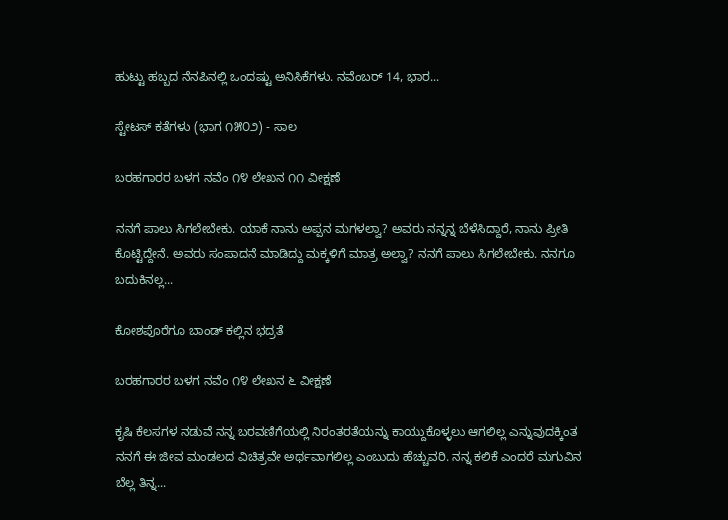ಹುಟ್ಟು ಹಬ್ಬದ ನೆನಪಿನಲ್ಲಿ ಒಂದಷ್ಟು ಅನಿಸಿಕೆಗಳು. ನವೆಂಬರ್ 14, ಭಾರ...

ಸ್ಟೇಟಸ್ ಕತೆಗಳು (ಭಾಗ ೧೫೦೨) - ಸಾಲ

ಬರಹಗಾರರ ಬಳಗ ನವೆಂ ೧೪ ಲೇಖನ ೧೧ ವೀಕ್ಷಣೆ

ನನಗೆ ಪಾಲು ಸಿಗಲೇ‌ಬೇಕು. ಯಾಕೆ ನಾನು ಅಪ್ಪನ ಮಗಳಲ್ವಾ? ಅವರು ನನ್ನನ್ನ ಬೆಳೆಸಿದ್ದಾರೆ, ನಾನು ಪ್ರೀತಿ ಕೊಟ್ಟಿದ್ದೇನೆ. ಅವರು ಸಂಪಾದನೆ‌ ಮಾಡಿದ್ದು ಮಕ್ಕಳಿಗೆ ಮಾತ್ರ ಅಲ್ವಾ? ನನಗೆ ಪಾಲು ಸಿಗಲೇಬೇಕು. ನನಗೂ ಬದುಕಿನಲ್ಲ...

ಕೋಶಪೊರೆಗೂ ಬಾಂಡ್ ಕಲ್ಲಿನ ಭದ್ರತೆ

ಬರಹಗಾರರ ಬಳಗ ನವೆಂ ೧೪ ಲೇಖನ ೬ ವೀಕ್ಷಣೆ

ಕೃಷಿ ಕೆಲಸಗಳ ನಡುವೆ ನನ್ನ ಬರವಣಿಗೆಯಲ್ಲಿ ನಿರಂತರತೆಯನ್ನು ಕಾಯ್ದುಕೊಳ್ಳಲು ಆಗಲಿಲ್ಲ ಎನ್ನುವುದಕ್ಕಿಂತ ನನಗೆ ಈ ಜೀವ ಮಂಡಲದ ವಿಚಿತ್ರವೇ ಅರ್ಥವಾಗಲಿಲ್ಲ ಎಂಬುದು ಹೆಚ್ಚುವರಿ. ನನ್ನ ಕಲಿಕೆ ಎಂದರೆ ಮಗುವಿನ ಬೆಲ್ಲ ತಿನ್ನ...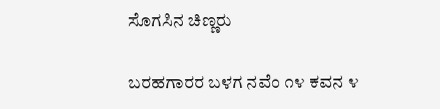ಸೊಗಸಿನ ಚಿಣ್ಣರು

ಬರಹಗಾರರ ಬಳಗ ನವೆಂ ೧೪ ಕವನ ೪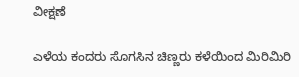ವೀಕ್ಷಣೆ

ಎಳೆಯ ಕಂದರು ಸೊಗಸಿನ ಚಿಣ್ಣರು ಕಳೆಯಿಂದ ಮಿರಿಮಿರಿ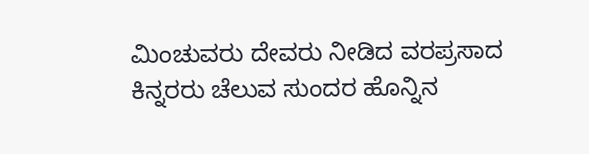ಮಿಂಚುವರು ದೇವರು ನೀಡಿದ ವರಪ್ರಸಾದ ಕಿನ್ನರರು ಚೆಲುವ ಸುಂದರ ಹೊನ್ನಿನ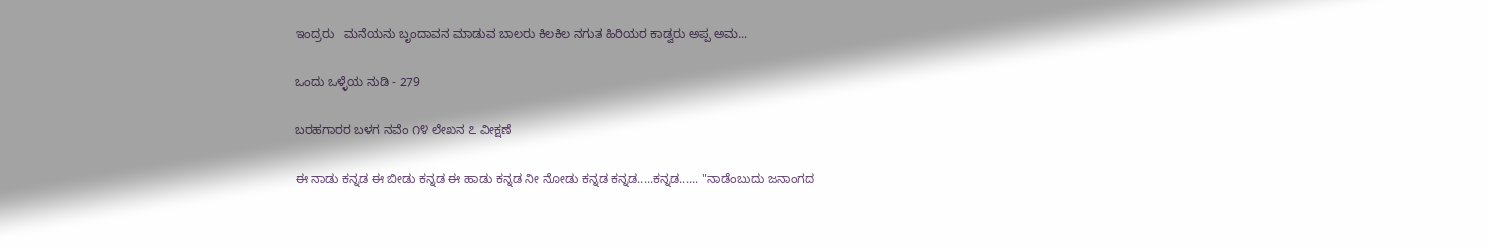ಇಂದ್ರರು   ಮನೆಯನು ಬೃಂದಾವನ ಮಾಡುವ ಬಾಲರು ಕಿಲಕಿಲ ನಗುತ ಹಿರಿಯರ ಕಾಡ್ವರು ಅಪ್ಪ ಅಮ...

ಒಂದು ಒಳ್ಳೆಯ ನುಡಿ - 279

ಬರಹಗಾರರ ಬಳಗ ನವೆಂ ೧೪ ಲೇಖನ ೭ ವೀಕ್ಷಣೆ

ಈ ನಾಡು ಕನ್ನಡ ಈ ಬೀಡು ಕನ್ನಡ ಈ ಹಾಡು ಕನ್ನಡ ನೀ ನೋಡು ಕನ್ನಡ ಕನ್ನಡ.....ಕನ್ನಡ...... "ನಾಡೆಂಬುದು ಜನಾಂಗದ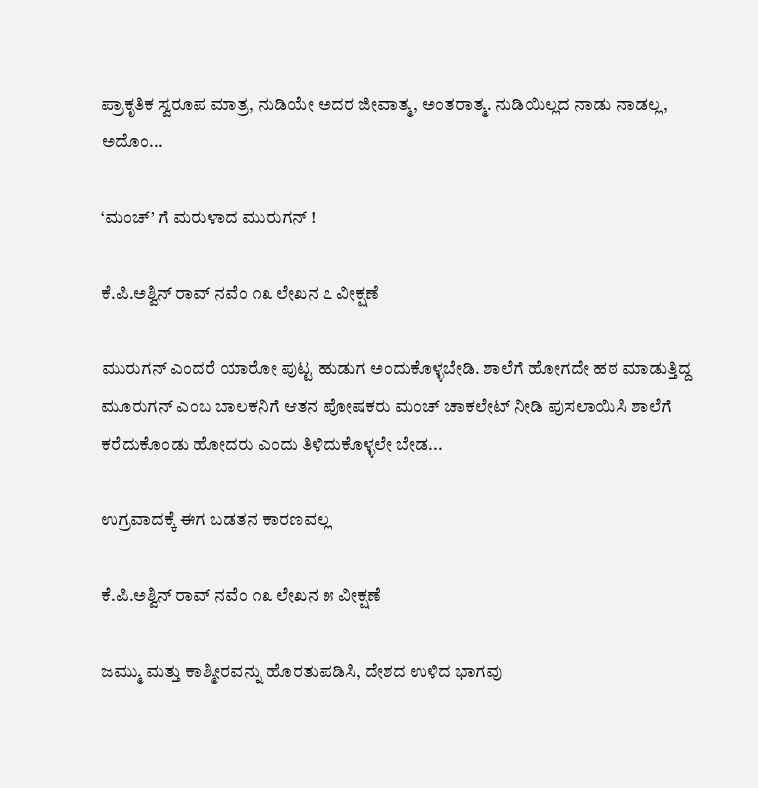ಪ್ರಾಕೃತಿಕ ಸ್ವರೂಪ ಮಾತ್ರ, ನುಡಿಯೇ ಅದರ ಜೀವಾತ್ಮ, ಅಂತರಾತ್ಮ. ನುಡಿಯಿಲ್ಲದ ನಾಡು ನಾಡಲ್ಲ, ಅದೊಂ...

‘ಮಂಚ್‌’ ಗೆ ಮರುಳಾದ ಮುರುಗನ್ !

ಕೆ.ಪಿ.ಅಶ್ವಿನ್ ರಾವ್ ನವೆಂ ೧೩ ಲೇಖನ ೭ ವೀಕ್ಷಣೆ

ಮುರುಗನ್ ಎಂದರೆ ಯಾರೋ ಪುಟ್ಟ ಹುಡುಗ ಅಂದುಕೊಳ್ಳಬೇಡಿ. ಶಾಲೆಗೆ ಹೋಗದೇ ಹಠ ಮಾಡುತ್ತಿದ್ದ ಮೂರುಗನ್ ಎಂಬ ಬಾಲಕನಿಗೆ ಆತನ ಪೋಷಕರು ಮಂಚ್ ಚಾಕಲೇಟ್ ನೀಡಿ ಪುಸಲಾಯಿಸಿ ಶಾಲೆಗೆ ಕರೆದುಕೊಂಡು ಹೋದರು ಎಂದು ತಿಳಿದುಕೊಳ್ಳಲೇ ಬೇಡ...

ಉಗ್ರವಾದಕ್ಕೆ ಈಗ ಬಡತನ ಕಾರಣವಲ್ಲ

ಕೆ.ಪಿ.ಅಶ್ವಿನ್ ರಾವ್ ನವೆಂ ೧೩ ಲೇಖನ ೫ ವೀಕ್ಷಣೆ

ಜಮ್ಮು ಮತ್ತು ಕಾಶ್ಮೀರವನ್ನು ಹೊರತುಪಡಿಸಿ, ದೇಶದ ಉಳಿದ ಭಾಗವು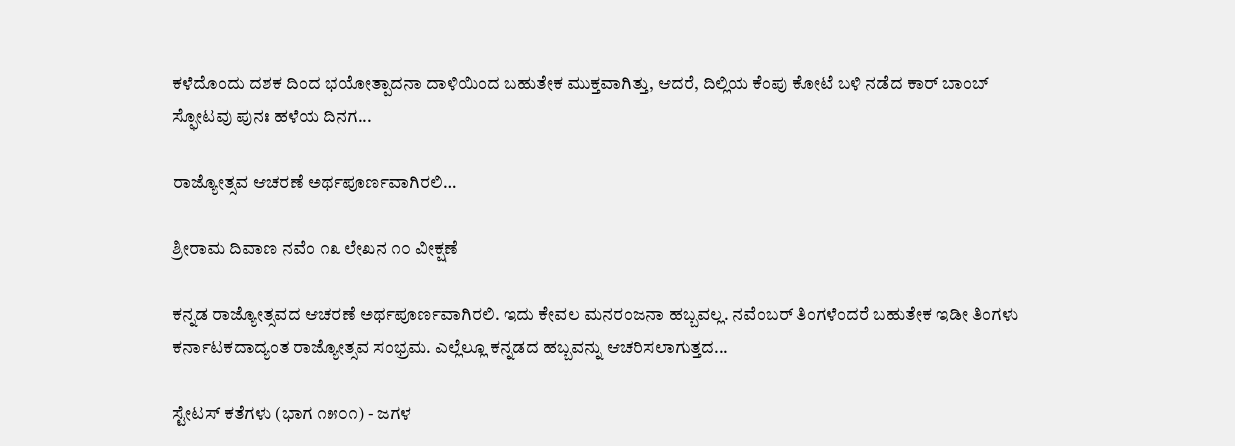ಕಳೆದೊಂದು ದಶಕ ದಿಂದ ಭಯೋತ್ಪಾದನಾ ದಾಳಿಯಿಂದ ಬಹುತೇಕ ಮುಕ್ತವಾಗಿತ್ತು, ಆದರೆ, ದಿಲ್ಲಿಯ ಕೆಂಪು ಕೋಟೆ ಬಳಿ ನಡೆದ ಕಾರ್ ಬಾಂಬ್ ಸ್ಫೋಟವು ಪುನಃ ಹಳೆಯ ದಿನಗ...

ರಾಜ್ಯೋತ್ಸವ ಆಚರಣೆ ಅರ್ಥಪೂರ್ಣವಾಗಿರಲಿ…

ಶ್ರೀರಾಮ ದಿವಾಣ ನವೆಂ ೧೩ ಲೇಖನ ೧೦ ವೀಕ್ಷಣೆ

ಕನ್ನಡ ರಾಜ್ಯೋತ್ಸವದ ಆಚರಣೆ ಅರ್ಥಪೂರ್ಣವಾಗಿರಲಿ. ಇದು ಕೇವಲ ಮನರಂಜನಾ ಹಬ್ಬವಲ್ಲ. ನವೆಂಬರ್ ತಿಂಗಳೆಂದರೆ ಬಹುತೇಕ ಇಡೀ ತಿಂಗಳು ಕರ್ನಾಟಕದಾದ್ಯಂತ ರಾಜ್ಯೋತ್ಸವ ಸಂಭ್ರಮ. ಎಲ್ಲೆಲ್ಲೂ ಕನ್ನಡದ ಹಬ್ಬವನ್ನು ಆಚರಿಸಲಾಗುತ್ತದ...

ಸ್ಟೇಟಸ್ ಕತೆಗಳು (ಭಾಗ ೧೫೦೧) - ಜಗಳ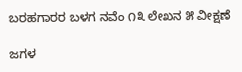ಬರಹಗಾರರ ಬಳಗ ನವೆಂ ೧೩ ಲೇಖನ ೫ ವೀಕ್ಷಣೆ

ಜಗಳ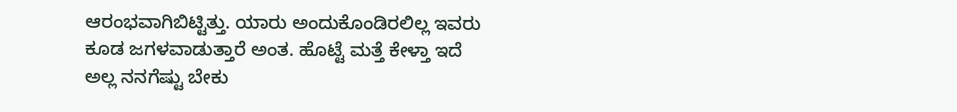ಆರಂಭವಾಗಿಬಿಟ್ಟಿತ್ತು. ಯಾರು ಅಂದುಕೊಂಡಿರಲಿಲ್ಲ ಇವರು ಕೂಡ ಜಗಳವಾಡುತ್ತಾರೆ ಅಂತ. ಹೊಟ್ಟೆ ಮತ್ತೆ ಕೇಳ್ತಾ ಇದೆ ಅಲ್ಲ ನನಗೆಷ್ಟು ಬೇಕು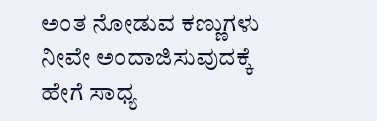ಅಂತ ನೋಡುವ ಕಣ್ಣುಗಳು ನೀವೇ ಅಂದಾಜಿಸುವುದಕ್ಕೆ ಹೇಗೆ ಸಾಧ್ಯ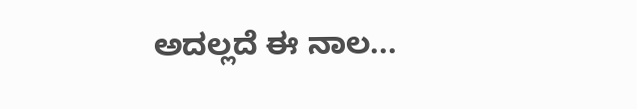ಅದಲ್ಲದೆ ಈ ನಾಲ...